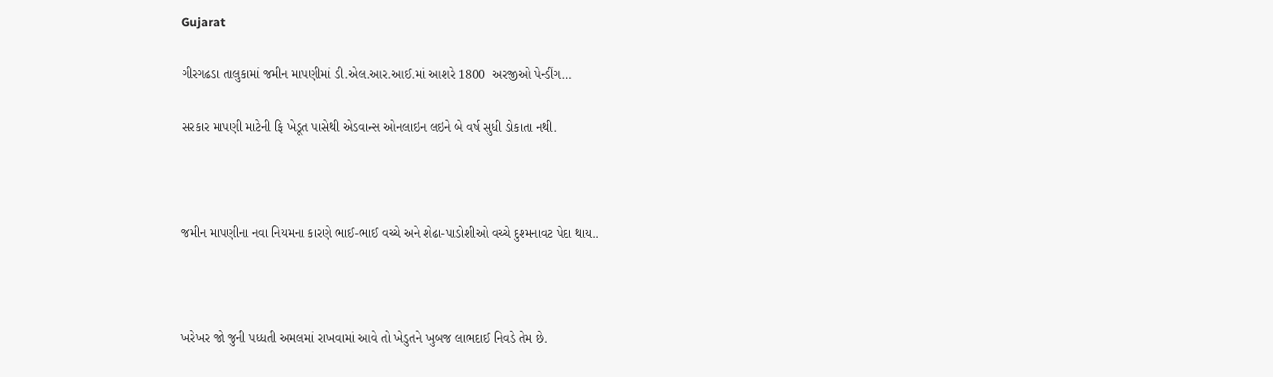Gujarat

ગીરગઢડા તાલુકામાં જમીન માપણીમાં ડી.એલ.આર.આઈ.માં આશરે 1800  અરજીઓ પેન્ડીંગ…

સરકાર માપણી માટેની ફિ ખેડૂત પાસેથી એડવાન્સ ઓનલાઇન લઇને બે વર્ષ સુધી ડોકાતા નથી.



જમીન માપણીના નવા નિયમના કારણે ભાઈ-ભાઈ વચ્ચે અને શેઢા-પાડોશીઓ વચ્ચે દુશ્મનાવટ પેદા થાય..



ખરેખર જો જુની પધ્ધતી અમલમાં રાખવામાં આવે તો ખેડુતને ખુબજ લાભદાઈ નિવડે તેમ છે.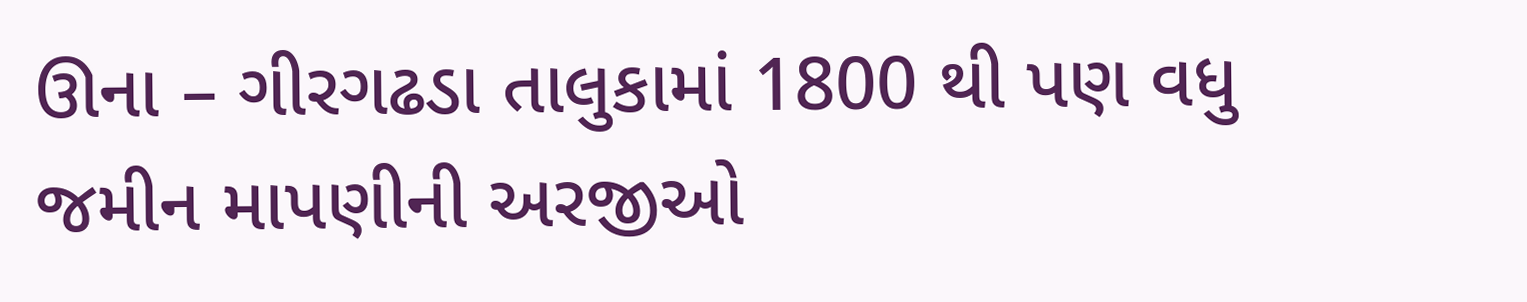ઊના – ગીરગઢડા તાલુકામાં 1800 થી પણ વધુ જમીન માપણીની અરજીઓ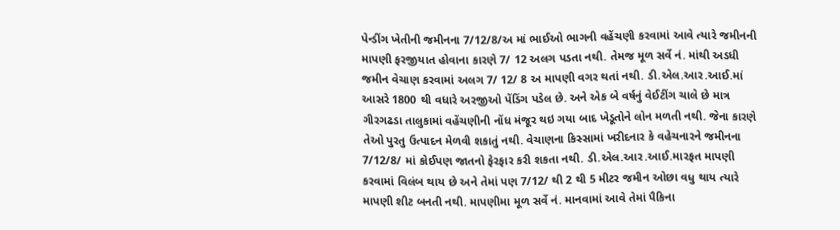પેન્ડીંગ ખેતીની જમીનના 7/12/8/અ માં ભાઈઓ ભાગની વહેંચણી કરવામાં આવે ત્યારે જમીનની માપણી ફરજીયાત હોવાના કારણે 7/ 12 અલગ પડતા નથી. તેમજ મૂળ સર્વે નં. માંથી અડધી જમીન વેચાણ કરવામાં અલગ 7/ 12/ 8 અ માપણી વગર થતાં નથી. ડી.એલ.આર.આઈ.માં આસરે 1800 થી વધારે અરજીઓ પેંડિંગ પડેલ છે. અને એક બે વર્ષનું વેઈટીંગ ચાલે છે માત્ર ગીરગઢડા તાલુકામાં વહેંચણીની નોંધ મંજૂર થઇ ગયા બાદ ખેડૂતોને લોન મળતી નથી. જેના કારણે તેઓ પુરતુ ઉત્પાદન મેળવી શકાતું નથી. વેચાણના કિસ્સામાં ખરીદનાર કે વહેચનારને જમીનના 7/12/8/ માં કોઈપણ જાતનો ફેરફાર કરી શકતા નથી. ડી.એલ.આર.આઈ.મારફત માપણી કરવામાં વિલંબ થાય છે અને તેમાં પણ 7/12/ થી 2 થી 5 મીટર જમીન ઓછા વધુ થાય ત્યારે માપણી શીટ બનતી નથી. માપણીમા મૂળ સર્વે નં. માનવામાં આવે તેમાં પૈકિના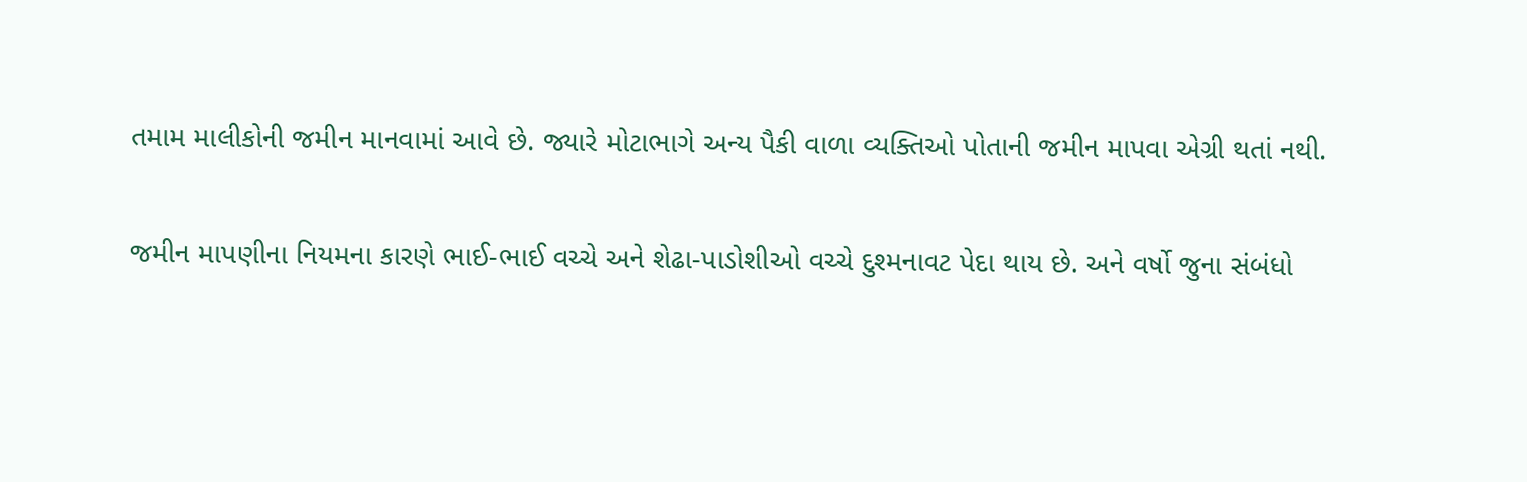તમામ માલીકોની જમીન માનવામાં આવે છે. જ્યારે મોટાભાગે અન્ય પૈકી વાળા વ્યક્તિઓ પોતાની જમીન માપવા એગ્રી થતાં નથી.

જમીન માપણીના નિયમના કારણે ભાઈ-ભાઈ વચ્ચે અને શેઢા-પાડોશીઓ વચ્ચે દુશ્મનાવટ પેદા થાય છે. અને વર્ષો જુના સંબંધો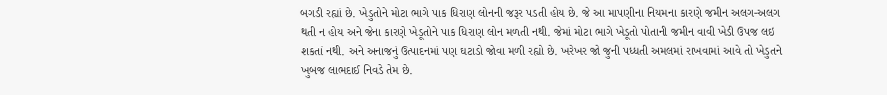બગડી રહ્યાં છે. ખેડુતોને મોટા ભાગે પાક ધિરાણ લોનની જરૂર પડતી હોય છે. જે આ માપણીના નિયમના કારણે જમીન અલગ-અલગ થતી ન હોય અને જેના કારણે ખેડૂતોને પાક ધિરાણ લોન મળતી નથી. જેમાં મોટા ભાગે ખેડૂતો પોતાની જમીન વાવી ખેડી ઉપજ લઇ શકતાં નથી. અને અનાજનું ઉત્પાદનમાં પણ ઘટાડો જોવા મળી રહ્યો છે. ખરેખર જો જુની પધ્ધતી અમલમાં રાખવામાં આવે તો ખેડુતને ખુબજ લાભદાઈ નિવડે તેમ છે.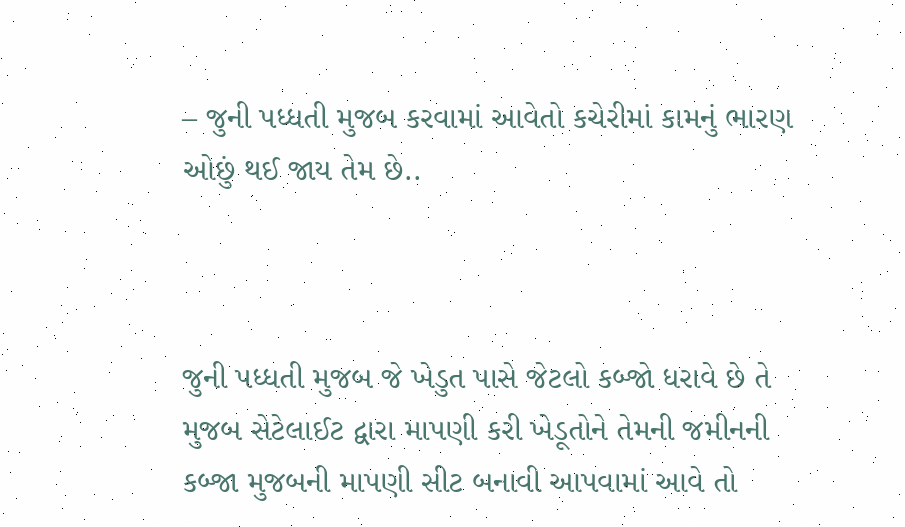– જુની પધ્ધતી મુજબ કરવામાં આવેતો કચેરીમાં કામનું ભારણ ઓછું થઈ જાય તેમ છે..



જુની પધ્ધતી મુજબ જે ખેડુત પાસે જેટલો કબ્જો ધરાવે છે તે મુજબ સેટેલાઈટ દ્વારા માપણી કરી ખેડૂતોને તેમની જમીનની કબ્જા મુજબની માપણી સીટ બનાવી આપવામાં આવે તો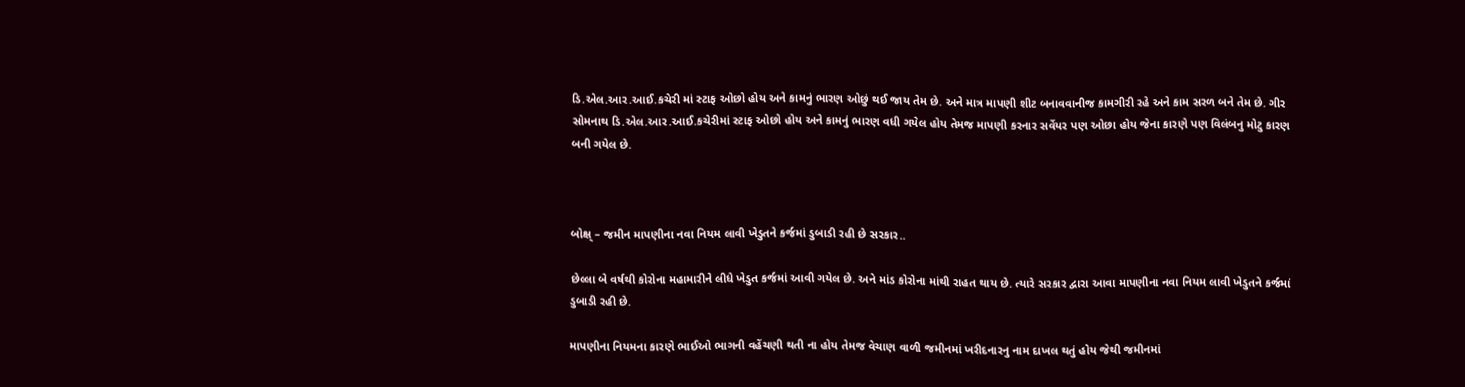ડિ.એલ.આર.આઈ.કચેરી માં સ્ટાફ ઓછો હોય અને કામનું ભારણ ઓછું થઈ જાય તેમ છે. અને માત્ર માપણી શીટ બનાવવાનીજ કામગીરી રહે અને કામ સરળ બને તેમ છે. ગીર સોમનાથ ડિ.એલ.આર.આઈ.કચેરીમાં સ્ટાફ ઓછો હોય અને કામનું ભારણ વધી ગયેલ હોય તેમજ માપણી કરનાર સર્વેયર પણ ઓછા હોય જેના કારણે પણ વિલંબનુ મોટુ કારણ બની ગયેલ છે.



બોક્ષ્ – જમીન માપણીના નવા નિયમ લાવી ખેડુતને કર્જમાં ડુબાડી રહી છે સરકાર..

છેલ્લા બે વર્ષથી કોરોના મહામારીને લીધે ખેડુત કર્જમાં આવી ગયેલ છે. અને માંડ કોરોના માંથી રાહત થાય છે. ત્યારે સરકાર દ્વારા આવા માપણીના નવા નિયમ લાવી ખેડુતને કર્જમાં ડુબાડી રહી છે.

માપણીના નિયમના કારણે ભાઈઓ ભાગની વહેંચણી થતી ના હોય તેમજ વેચાણ વાળી જમીનમાં ખરીદનારનુ નામ દાખલ થતું હોય જેથી જમીનમાં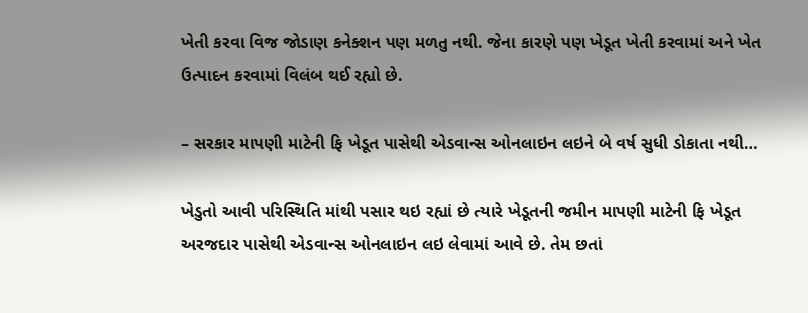ખેતી કરવા વિજ જોડાણ કનેક્શન પણ મળતુ નથી. જેના કારણે પણ ખેડૂત ખેતી કરવામાં અને ખેત ઉત્પાદન કરવામાં વિલંબ થઈ રહ્યો છે.

– સરકાર માપણી માટેની ફિ ખેડૂત પાસેથી એડવાન્સ ઓનલાઇન લઇને બે વર્ષ સુધી ડોકાતા નથી…

ખેડુતો આવી પરિસ્થિતિ માંથી પસાર થઇ રહ્યાં છે ત્યારે ખેડૂતની જમીન માપણી માટેની ફિ ખેડૂત અરજદાર પાસેથી એડવાન્સ ઓનલાઇન લઇ લેવામાં આવે છે. તેમ છતાં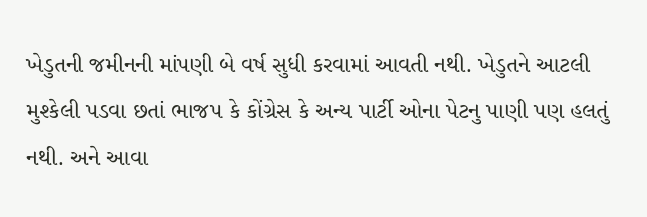ખેડુતની જમીનની માંપણી બે વર્ષ સુધી કરવામાં આવતી નથી. ખેડુતને આટલી મુશ્કેલી પડવા છતાં ભાજપ કે કોંગ્રેસ કે અન્ય પાર્ટી ઓના પેટનુ પાણી પણ હલતું નથી. અને આવા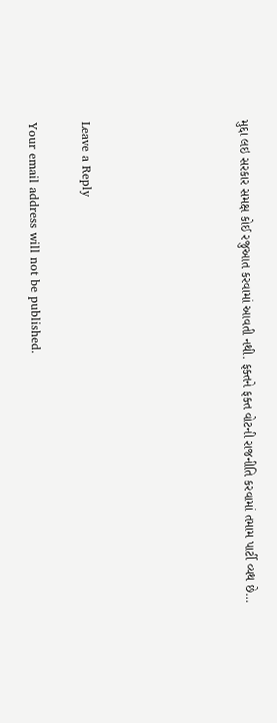મુદ્દા લઇ સરકાર સમક્ષ કોઈ રજુઆત કરવામાં આવતી નથી. ફક્તને ફક્ત વોટની રાજનીતિ કરવામાં તમામ પાર્ટી વ્યથ છે…





Leave a Reply

Your email address will not be published.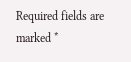Required fields are marked *